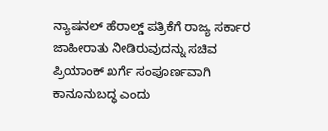ನ್ಯಾಷನಲ್ ಹೆರಾಲ್ಡ್ ಪತ್ರಿಕೆಗೆ ರಾಜ್ಯ ಸರ್ಕಾರ ಜಾಹೀರಾತು ನೀಡಿರುವುದನ್ನು ಸಚಿವ ಪ್ರಿಯಾಂಕ್ ಖರ್ಗೆ ಸಂಪೂರ್ಣವಾಗಿ ಕಾನೂನುಬದ್ಧ ಎಂದು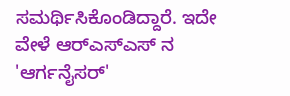ಸಮರ್ಥಿಸಿಕೊಂಡಿದ್ದಾರೆ. ಇದೇ ವೇಳೆ ಆರ್‌ಎಸ್‌ಎಸ್‌ ನ 'ಆರ್ಗನೈಸರ್'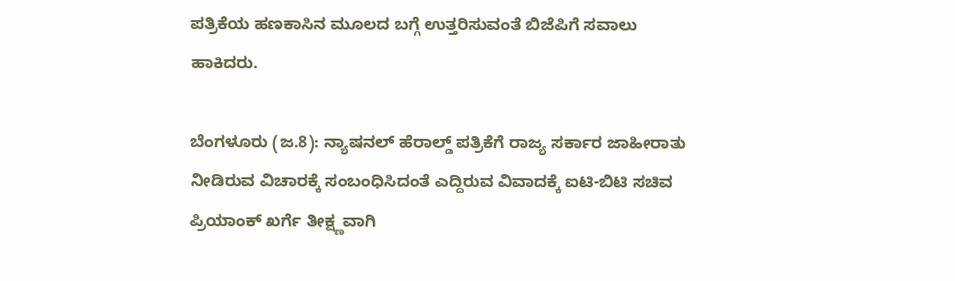ಪತ್ರಿಕೆಯ ಹಣಕಾಸಿನ ಮೂಲದ ಬಗ್ಗೆ ಉತ್ತರಿಸುವಂತೆ ಬಿಜೆಪಿಗೆ ಸವಾಲು ಹಾಕಿದರು.

ಬೆಂಗಳೂರು (ಜ.8): ನ್ಯಾಷನಲ್ ಹೆರಾಲ್ಡ್ ಪತ್ರಿಕೆಗೆ ರಾಜ್ಯ ಸರ್ಕಾರ ಜಾಹೀರಾತು ನೀಡಿರುವ ವಿಚಾರಕ್ಕೆ ಸಂಬಂಧಿಸಿದಂತೆ ಎದ್ದಿರುವ ವಿವಾದಕ್ಕೆ ಐಟಿ-ಬಿಟಿ ಸಚಿವ ಪ್ರಿಯಾಂಕ್ ಖರ್ಗೆ ತೀಕ್ಷ್ಣವಾಗಿ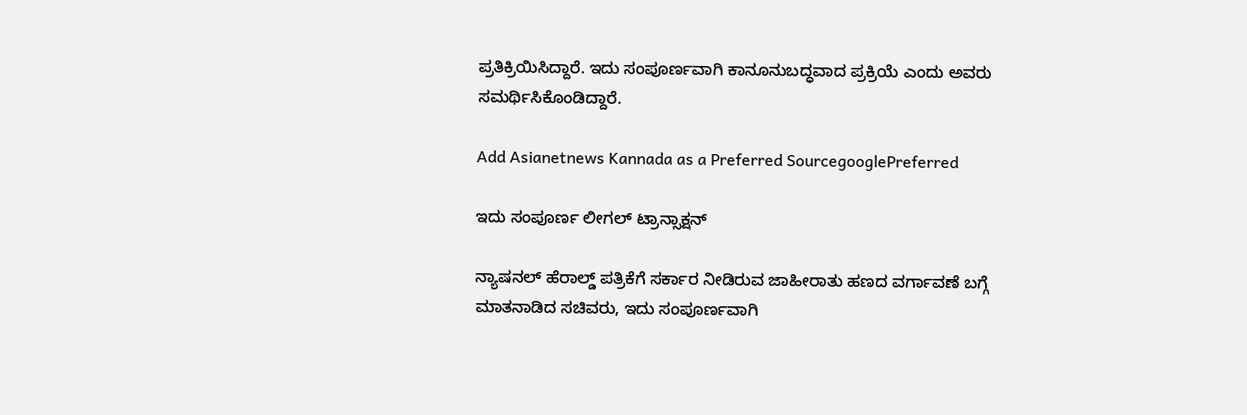ಪ್ರತಿಕ್ರಿಯಿಸಿದ್ದಾರೆ. ಇದು ಸಂಪೂರ್ಣವಾಗಿ ಕಾನೂನುಬದ್ಧವಾದ ಪ್ರಕ್ರಿಯೆ ಎಂದು ಅವರು ಸಮರ್ಥಿಸಿಕೊಂಡಿದ್ದಾರೆ.

Add Asianetnews Kannada as a Preferred SourcegooglePreferred

ಇದು ಸಂಪೂರ್ಣ ಲೀಗಲ್ ಟ್ರಾನ್ಸಾಕ್ಷನ್

ನ್ಯಾಷನಲ್ ಹೆರಾಲ್ಡ್ ಪತ್ರಿಕೆಗೆ ಸರ್ಕಾರ ನೀಡಿರುವ ಜಾಹೀರಾತು ಹಣದ ವರ್ಗಾವಣೆ ಬಗ್ಗೆ ಮಾತನಾಡಿದ ಸಚಿವರು, ಇದು ಸಂಪೂರ್ಣವಾಗಿ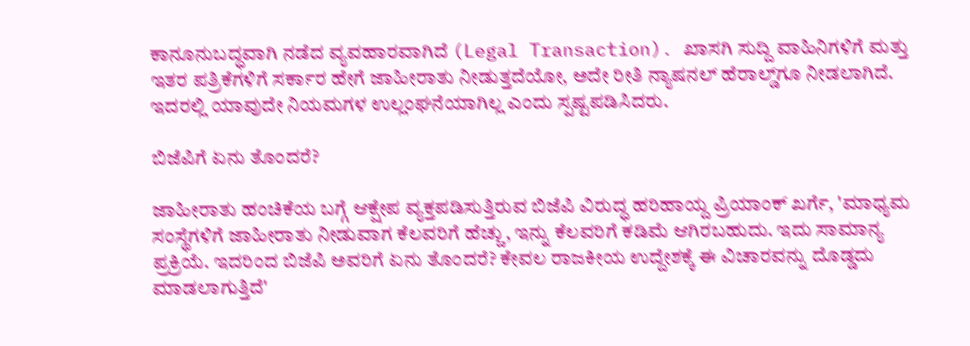ಕಾನೂನುಬದ್ಧವಾಗಿ ನಡೆದ ವ್ಯವಹಾರವಾಗಿದೆ (Legal Transaction). ಖಾಸಗಿ ಸುದ್ದಿ ವಾಹಿನಿಗಳಿಗೆ ಮತ್ತು ಇತರ ಪತ್ರಿಕೆಗಳಿಗೆ ಸರ್ಕಾರ ಹೇಗೆ ಜಾಹೀರಾತು ನೀಡುತ್ತದೆಯೋ, ಅದೇ ರೀತಿ ನ್ಯಾಷನಲ್ ಹೆರಾಲ್ಡ್‌ಗೂ ನೀಡಲಾಗಿದೆ. ಇದರಲ್ಲಿ ಯಾವುದೇ ನಿಯಮಗಳ ಉಲ್ಲಂಘನೆಯಾಗಿಲ್ಲ ಎಂದು ಸ್ಪಷ್ಟಪಡಿಸಿದರು.

ಬಿಜೆಪಿಗೆ ಏನು ತೊಂದರೆ?

ಜಾಹೀರಾತು ಹಂಚಿಕೆಯ ಬಗ್ಗೆ ಆಕ್ಷೇಪ ವ್ಯಕ್ತಪಡಿಸುತ್ತಿರುವ ಬಿಜೆಪಿ ವಿರುದ್ಧ ಹರಿಹಾಯ್ದ ಪ್ರಿಯಾಂಕ್ ಖರ್ಗೆ, 'ಮಾಧ್ಯಮ ಸಂಸ್ಥೆಗಳಿಗೆ ಜಾಹೀರಾತು ನೀಡುವಾಗ ಕೆಲವರಿಗೆ ಹೆಚ್ಚು, ಇನ್ನು ಕೆಲವರಿಗೆ ಕಡಿಮೆ ಆಗಿರಬಹುದು. ಇದು ಸಾಮಾನ್ಯ ಪ್ರಕ್ರಿಯೆ. ಇದರಿಂದ ಬಿಜೆಪಿ ಅವರಿಗೆ ಏನು ತೊಂದರೆ? ಕೇವಲ ರಾಜಕೀಯ ಉದ್ದೇಶಕ್ಕೆ ಈ ವಿಚಾರವನ್ನು ದೊಡ್ಡದು ಮಾಡಲಾಗುತ್ತಿದೆ'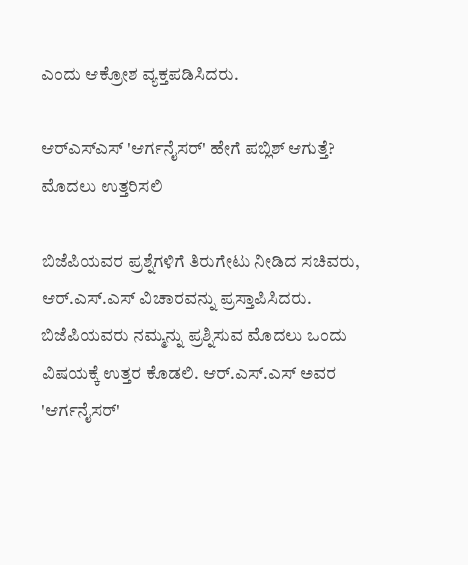ಎಂದು ಆಕ್ರೋಶ ವ್ಯಕ್ತಪಡಿಸಿದರು.

ಆರ್‌ಎಸ್‌ಎಸ್ 'ಆರ್ಗನೈಸರ್' ಹೇಗೆ ಪಬ್ಲಿಶ್ ಆಗುತ್ತೆ? ಮೊದಲು ಉತ್ತರಿಸಲಿ

ಬಿಜೆಪಿಯವರ ಪ್ರಶ್ನೆಗಳಿಗೆ ತಿರುಗೇಟು ನೀಡಿದ ಸಚಿವರು, ಆರ್‌.ಎಸ್.ಎಸ್ ವಿಚಾರವನ್ನು ಪ್ರಸ್ತಾಪಿಸಿದರು. ಬಿಜೆಪಿಯವರು ನಮ್ಮನ್ನು ಪ್ರಶ್ನಿಸುವ ಮೊದಲು ಒಂದು ವಿಷಯಕ್ಕೆ ಉತ್ತರ ಕೊಡಲಿ. ಆರ್‌.ಎಸ್.ಎಸ್ ಅವರ 'ಆರ್ಗನೈಸರ್'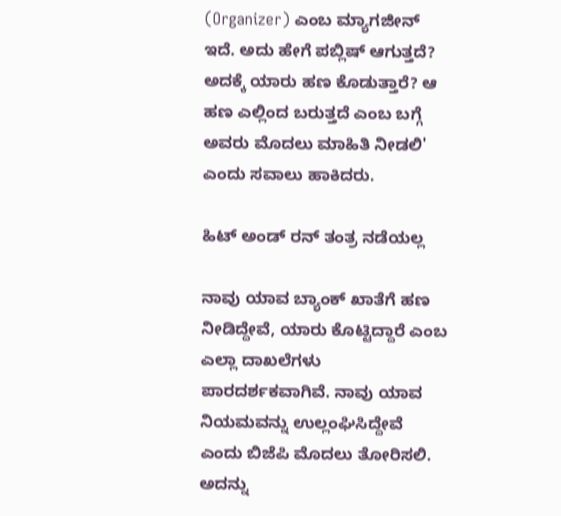(Organizer) ಎಂಬ ಮ್ಯಾಗಜೀನ್ ಇದೆ. ಅದು ಹೇಗೆ ಪಬ್ಲಿಷ್ ಆಗುತ್ತದೆ? ಅದಕ್ಕೆ ಯಾರು ಹಣ ಕೊಡುತ್ತಾರೆ? ಆ ಹಣ ಎಲ್ಲಿಂದ ಬರುತ್ತದೆ ಎಂಬ ಬಗ್ಗೆ ಅವರು ಮೊದಲು ಮಾಹಿತಿ ನೀಡಲಿ' ಎಂದು ಸವಾಲು ಹಾಕಿದರು.

ಹಿಟ್ ಅಂಡ್ ರನ್ ತಂತ್ರ ನಡೆಯಲ್ಲ

ನಾವು ಯಾವ ಬ್ಯಾಂಕ್ ಖಾತೆಗೆ ಹಣ ನೀಡಿದ್ದೇವೆ, ಯಾರು ಕೊಟ್ಟಿದ್ದಾರೆ ಎಂಬ ಎಲ್ಲಾ ದಾಖಲೆಗಳು ಪಾರದರ್ಶಕವಾಗಿವೆ. ನಾವು ಯಾವ ನಿಯಮವನ್ನು ಉಲ್ಲಂಘಿಸಿದ್ದೇವೆ ಎಂದು ಬಿಜೆಪಿ ಮೊದಲು ತೋರಿಸಲಿ. ಅದನ್ನು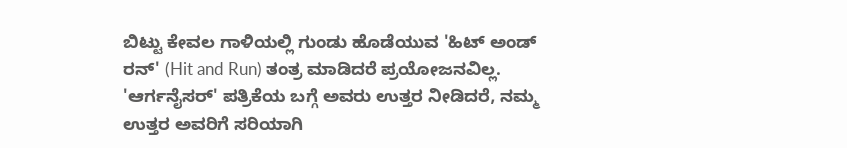ಬಿಟ್ಟು ಕೇವಲ ಗಾಳಿಯಲ್ಲಿ ಗುಂಡು ಹೊಡೆಯುವ 'ಹಿಟ್ ಅಂಡ್ ರನ್' (Hit and Run) ತಂತ್ರ ಮಾಡಿದರೆ ಪ್ರಯೋಜನವಿಲ್ಲ. 'ಆರ್ಗನೈಸರ್' ಪತ್ರಿಕೆಯ ಬಗ್ಗೆ ಅವರು ಉತ್ತರ ನೀಡಿದರೆ, ನಮ್ಮ ಉತ್ತರ ಅವರಿಗೆ ಸರಿಯಾಗಿ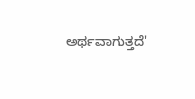ಅರ್ಥವಾಗುತ್ತದೆ'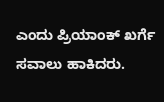ಎಂದು ಪ್ರಿಯಾಂಕ್ ಖರ್ಗೆ ಸವಾಲು ಹಾಕಿದರು.